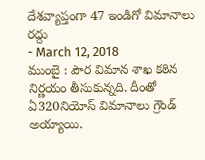దేశవ్యాప్తంగా 47 ఇండిగో విమానాలు రద్దు
- March 12, 2018
ముంబై : పౌర విమాన శాఖ కఠిన నిర్ణయం తీసుకున్నది. దీంతో ఏ320నియోస్ విమానాలు గ్రౌండ్ అయ్యాయి.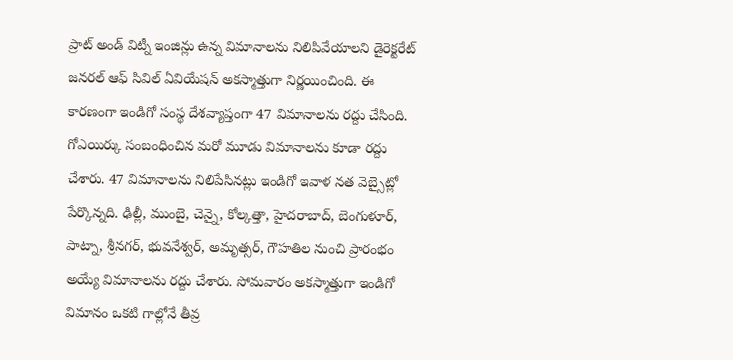ప్రాట్ అండ్ విట్నీ ఇంజిన్లు ఉన్న విమానాలను నిలిపివేయాలని డైరెక్టరేట్ జనరల్ ఆఫ్ సివిల్ ఏవియేషన్ అకస్మాత్తుగా నిర్ణయించింది. ఈ కారణంగా ఇండిగో సంస్థ దేశవ్యాప్తంగా 47 విమానాలను రద్దు చేసింది. గోఎయిర్కు సంబంధించిన మరో మూడు విమానాలను కూడా రద్దు చేశారు. 47 విమానాలను నిలిపేసినట్లు ఇండిగో ఇవాళ నత వెబ్సైట్లో పేర్కొన్నది. ఢిల్లీ, ముంబై, చెన్నై, కోల్కత్తా, హైదరాబాద్, బెంగుళూర్, పాట్నా, శ్రీనగర్, భువనేశ్వర్, అమృత్సర్, గౌహతిల నుంచి ప్రారంభం అయ్యే విమానాలను రద్దు చేశారు. సోమవారం అకస్మాత్తుగా ఇండిగో విమానం ఒకటి గాల్లోనే తీవ్ర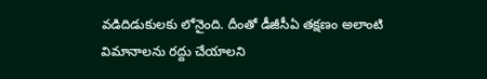వడిదిడుకులకు లోనైంది. దీంతో డీజీసీఏ తక్షణం అలాంటి విమానాలను రద్దు చేయాలని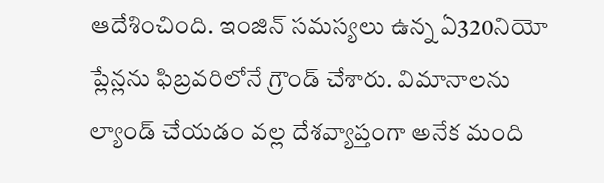ఆదేశించింది. ఇంజిన్ సమస్యలు ఉన్న ఏ320నియో ప్లేన్లను ఫిబ్రవరిలోనే గ్రౌండ్ చేశారు. విమానాలను ల్యాండ్ చేయడం వల్ల దేశవ్యాప్తంగా అనేక మంది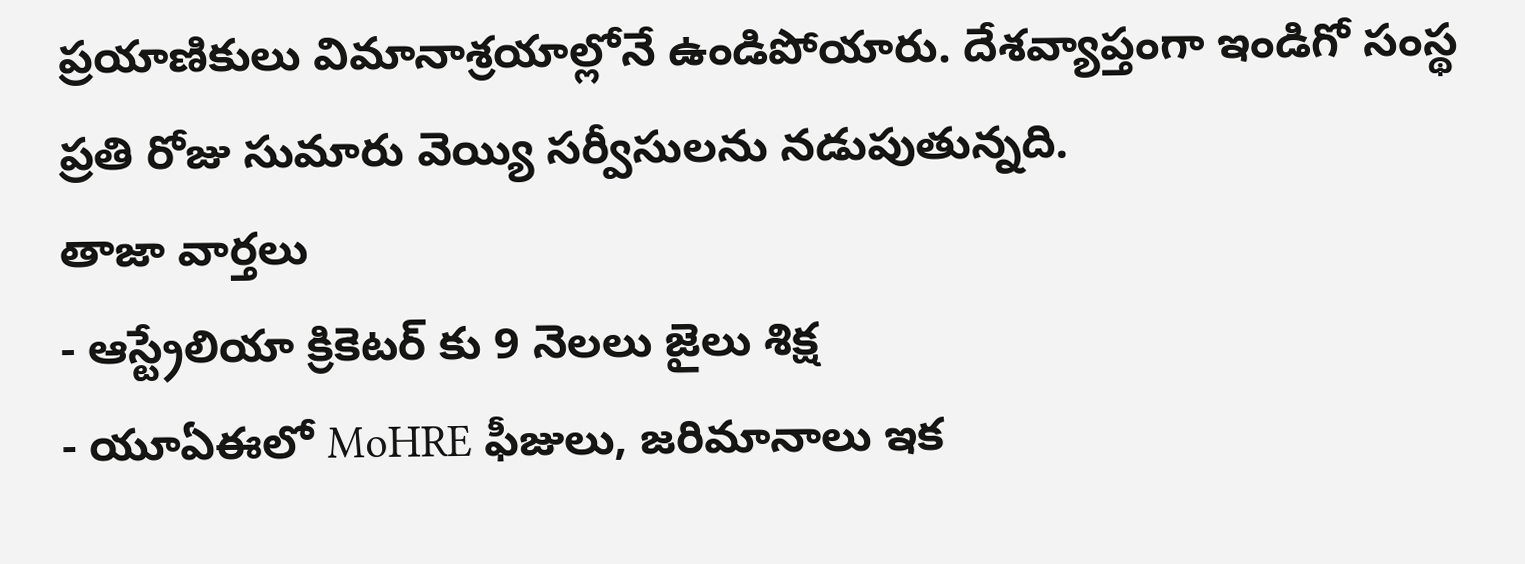ప్రయాణికులు విమానాశ్రయాల్లోనే ఉండిపోయారు. దేశవ్యాప్తంగా ఇండిగో సంస్థ ప్రతి రోజు సుమారు వెయ్యి సర్వీసులను నడుపుతున్నది.
తాజా వార్తలు
- ఆస్ట్రేలియా క్రికెటర్ కు 9 నెలలు జైలు శిక్ష
- యూఏఈలో MoHRE ఫీజులు, జరిమానాలు ఇక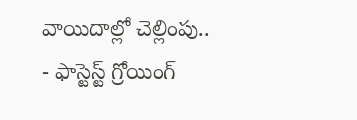వాయిదాల్లో చెల్లింపు..
- ఫాస్టెస్ట్ గ్రోయింగ్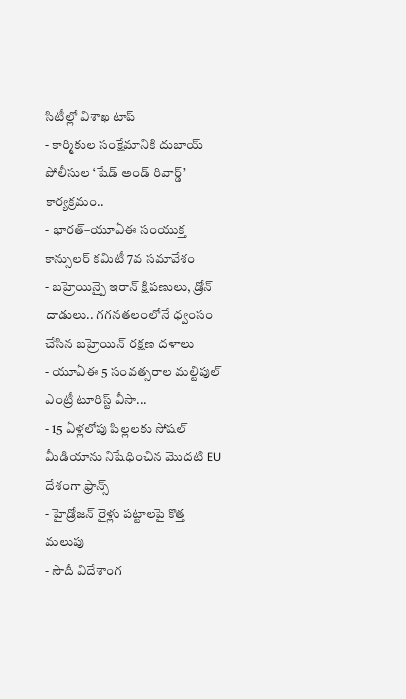సిటీల్లో విశాఖ టాప్
- కార్మికుల సంక్షేమానికి దుబాయ్ పోలీసుల ‘షేడ్ అండ్ రివార్డ్’ కార్యక్రమం..
- భారత్–యూఏఈ సంయుక్త కాన్సులర్ కమిటీ 7వ సమావేశం
- బహ్రెయిన్పై ఇరాన్ క్షిపణులు, డ్రోన్ దాడులు.. గగనతలంలోనే ధ్వంసం చేసిన బహ్రెయిన్ రక్షణ దళాలు
- యూఏఈ 5 సంవత్సరాల మల్టిపుల్ ఎంట్రీ టూరిస్ట్ వీసా...
- 15 ఏళ్లలోపు పిల్లలకు సోషల్ మీడియాను నిషేధించిన మొదటి EU దేశంగా ఫ్రాన్స్
- హైడ్రోజన్ రైళ్లు పట్టాలపై కొత్త మలుపు
- సౌదీ విదేశాంగ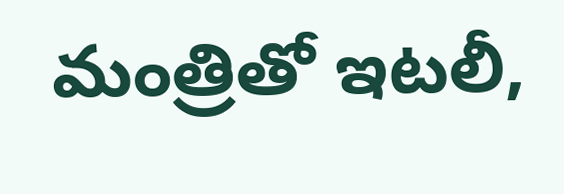మంత్రితో ఇటలీ,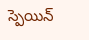స్పెయిన్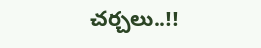చర్చలు..!!